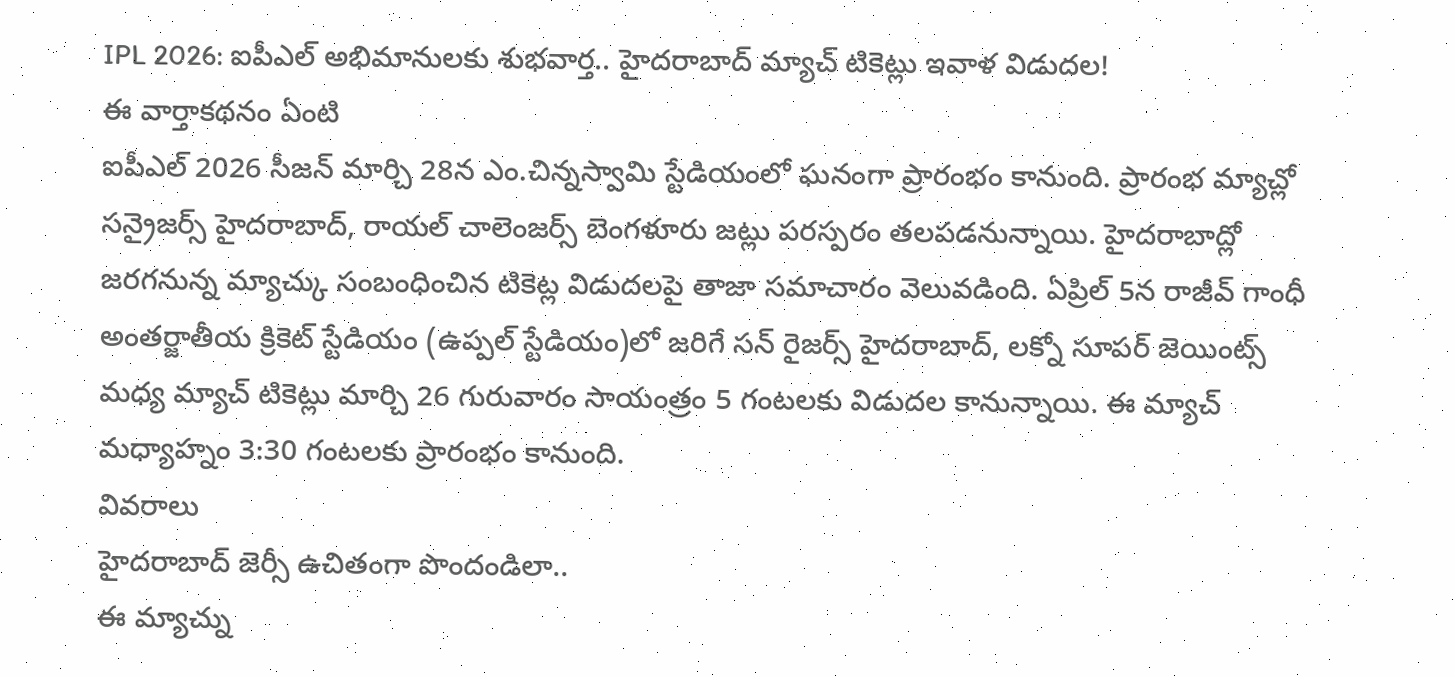IPL 2026: ఐపీఎల్ అభిమానులకు శుభవార్త.. హైదరాబాద్ మ్యాచ్ టికెట్లు ఇవాళ విడుదల!
ఈ వార్తాకథనం ఏంటి
ఐపీఎల్ 2026 సీజన్ మార్చి 28న ఎం.చిన్నస్వామి స్టేడియంలో ఘనంగా ప్రారంభం కానుంది. ప్రారంభ మ్యాచ్లో సన్రైజర్స్ హైదరాబాద్, రాయల్ చాలెంజర్స్ బెంగళూరు జట్లు పరస్పరం తలపడనున్నాయి. హైదరాబాద్లో జరగనున్న మ్యాచ్కు సంబంధించిన టికెట్ల విడుదలపై తాజా సమాచారం వెలువడింది. ఏప్రిల్ 5న రాజీవ్ గాంధీ అంతర్జాతీయ క్రికెట్ స్టేడియం (ఉప్పల్ స్టేడియం)లో జరిగే సన్ రైజర్స్ హైదరాబాద్, లక్నో సూపర్ జెయింట్స్ మధ్య మ్యాచ్ టికెట్లు మార్చి 26 గురువారం సాయంత్రం 5 గంటలకు విడుదల కానున్నాయి. ఈ మ్యాచ్ మధ్యాహ్నం 3:30 గంటలకు ప్రారంభం కానుంది.
వివరాలు
హైదరాబాద్ జెర్సీ ఉచితంగా పొందండిలా..
ఈ మ్యాచ్ను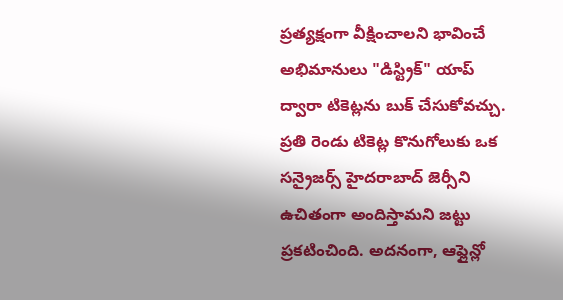ప్రత్యక్షంగా వీక్షించాలని భావించే అభిమానులు "డిస్ట్రిక్" యాప్ ద్వారా టికెట్లను బుక్ చేసుకోవచ్చు. ప్రతి రెండు టికెట్ల కొనుగోలుకు ఒక సన్రైజర్స్ హైదరాబాద్ జెర్సీని ఉచితంగా అందిస్తామని జట్టు ప్రకటించింది. అదనంగా, ఆఫ్లైన్లో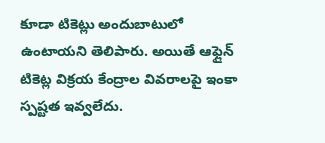కూడా టికెట్లు అందుబాటులో ఉంటాయని తెలిపారు. అయితే ఆఫ్లైన్ టికెట్ల విక్రయ కేంద్రాల వివరాలపై ఇంకా స్పష్టత ఇవ్వలేదు.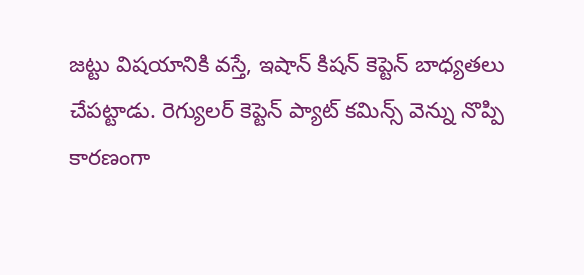జట్టు విషయానికి వస్తే, ఇషాన్ కిషన్ కెప్టెన్ బాధ్యతలు చేపట్టాడు. రెగ్యులర్ కెప్టెన్ ప్యాట్ కమిన్స్ వెన్ను నొప్పి కారణంగా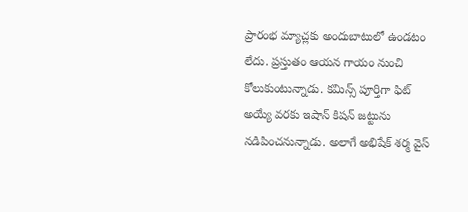ప్రారంభ మ్యాచ్లకు అందుబాటులో ఉండటం లేదు. ప్రస్తుతం ఆయన గాయం నుంచి కోలుకుంటున్నాడు. కమిన్స్ పూర్తిగా ఫిట్ అయ్యే వరకు ఇషాన్ కిషన్ జట్టును నడిపించనున్నాడు. అలాగే అభిషేక్ శర్మ వైస్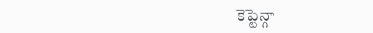కెప్టెన్గా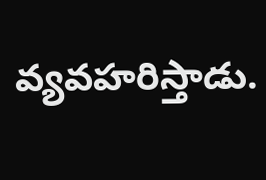వ్యవహరిస్తాడు.